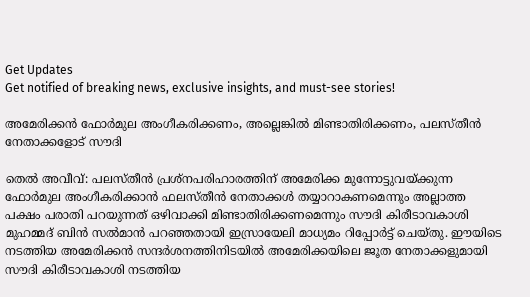Get Updates
Get notified of breaking news, exclusive insights, and must-see stories!

അമേരിക്കന്‍ ഫോര്‍മുല അംഗീകരിക്കണം, അല്ലെങ്കില്‍ മിണ്ടാതിരിക്കണം, പലസ്തീന്‍ നേതാക്കളോട് സൗദി

തെല്‍ അവീവ്: പലസ്തീന്‍ പ്രശ്‌നപരിഹാരത്തിന് അമേരിക്ക മുന്നോട്ടുവയ്ക്കുന്ന ഫോര്‍മുല അംഗീകരിക്കാന്‍ ഫലസ്തീന്‍ നേതാക്കള്‍ തയ്യാറാകണമെന്നും അല്ലാത്ത പക്ഷം പരാതി പറയുന്നത് ഒഴിവാക്കി മിണ്ടാതിരിക്കണമെന്നും സൗദി കിരീടാവകാശി മുഹമ്മദ് ബിന്‍ സല്‍മാന്‍ പറഞ്ഞതായി ഇസ്രായേലി മാധ്യമം റിപ്പോര്‍ട്ട് ചെയ്തു. ഈയിടെ നടത്തിയ അമേരിക്കന്‍ സന്ദര്‍ശനത്തിനിടയില്‍ അമേരിക്കയിലെ ജൂത നേതാക്കളുമായി സൗദി കിരീടാവകാശി നടത്തിയ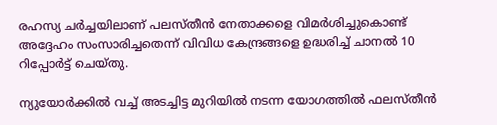രഹസ്യ ചര്‍ച്ചയിലാണ് പലസ്തീന്‍ നേതാക്കളെ വിമര്‍ശിച്ചുകൊണ്ട് അദ്ദേഹം സംസാരിച്ചതെന്ന് വിവിധ കേന്ദ്രങ്ങളെ ഉദ്ധരിച്ച് ചാനല്‍ 10 റിപ്പോര്‍ട്ട് ചെയ്തു.

ന്യുയോര്‍ക്കില്‍ വച്ച് അടച്ചിട്ട മുറിയില്‍ നടന്ന യോഗത്തില്‍ ഫലസ്തീന്‍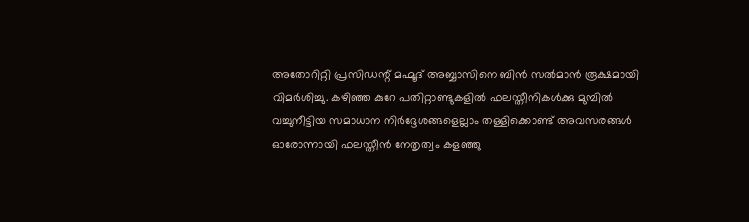അതോറിറ്റി പ്രസിഡന്റ് മഹ്മൂദ് അബ്ബാസിനെ ബിന്‍ സല്‍മാന്‍ രൂക്ഷമായി വിമര്‍ശിച്ചു. കഴിഞ്ഞ കുറേ പതിറ്റാണ്ടുകളില്‍ ഫലസ്തീനികള്‍ക്കു മുമ്പില്‍ വച്ചുനീട്ടിയ സമാധാന നിര്‍ദ്ദേശങ്ങളെല്ലാം തള്ളിക്കൊണ്ട് അവസരങ്ങള്‍ ഓരോന്നായി ഫലസ്തീന്‍ നേതൃത്വം കളഞ്ഞു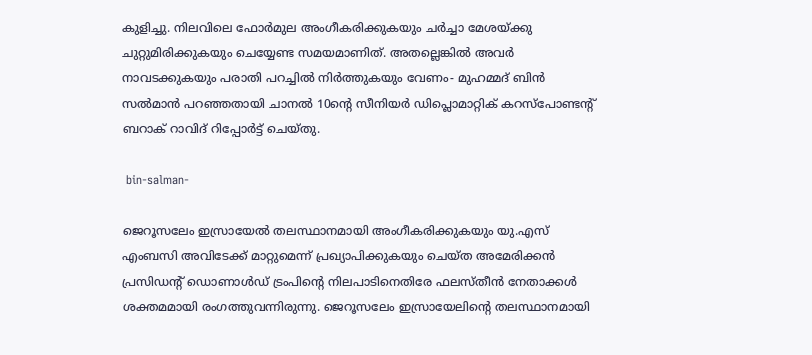കുളിച്ചു. നിലവിലെ ഫോര്‍മുല അംഗീകരിക്കുകയും ചര്‍ച്ചാ മേശയ്ക്കു ചുറ്റുമിരിക്കുകയും ചെയ്യേണ്ട സമയമാണിത്. അതല്ലെങ്കില്‍ അവര്‍ നാവടക്കുകയും പരാതി പറച്ചില്‍ നിര്‍ത്തുകയും വേണം- മുഹമ്മദ് ബിന്‍ സല്‍മാന്‍ പറഞ്ഞതായി ചാനല്‍ 10ന്റെ സീനിയര്‍ ഡിപ്ലൊമാറ്റിക് കറസ്‌പോണ്ടന്റ് ബറാക് റാവിദ് റിപ്പോര്‍ട്ട് ചെയ്തു.

 bin-salman-

ജെറൂസലേം ഇസ്രായേല്‍ തലസ്ഥാനമായി അംഗീകരിക്കുകയും യു.എസ് എംബസി അവിടേക്ക് മാറ്റുമെന്ന് പ്രഖ്യാപിക്കുകയും ചെയ്ത അമേരിക്കന്‍ പ്രസിഡന്റ് ഡൊണാള്‍ഡ് ട്രംപിന്റെ നിലപാടിനെതിരേ ഫലസ്തീന്‍ നേതാക്കള്‍ ശക്തമമായി രംഗത്തുവന്നിരുന്നു. ജെറൂസലേം ഇസ്രായേലിന്റെ തലസ്ഥാനമായി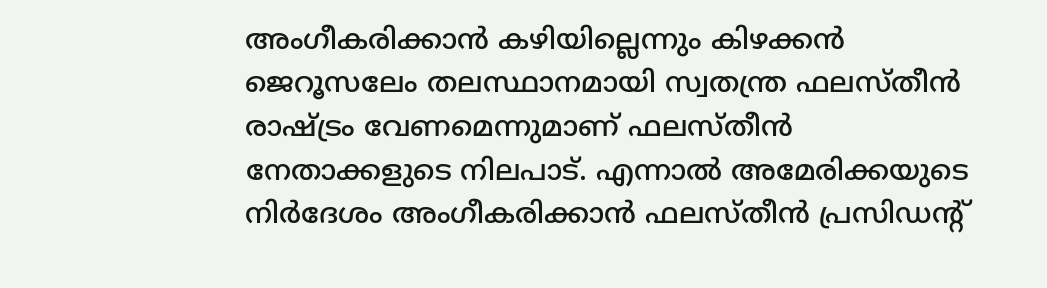അംഗീകരിക്കാന്‍ കഴിയില്ലെന്നും കിഴക്കന്‍ ജെറൂസലേം തലസ്ഥാനമായി സ്വതന്ത്ര ഫലസ്തീന്‍ രാഷ്ട്രം വേണമെന്നുമാണ് ഫലസ്തീന്‍ നേതാക്കളുടെ നിലപാട്. എന്നാല്‍ അമേരിക്കയുടെ നിര്‍ദേശം അംഗീകരിക്കാന്‍ ഫലസ്തീന്‍ പ്രസിഡന്റ്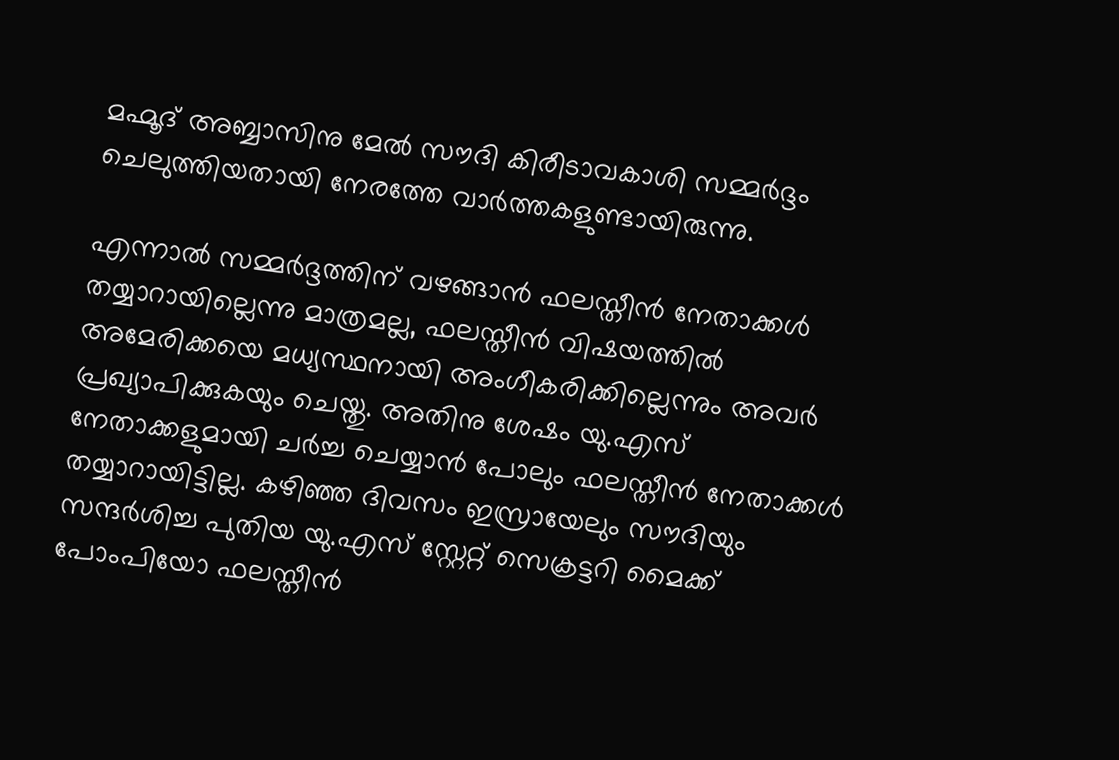മഹ്മൂദ് അബ്ബാസിനു മേല്‍ സൗദി കിരീടാവകാശി സമ്മര്‍ദ്ദം ചെലുത്തിയതായി നേരത്തേ വാര്‍ത്തകളുണ്ടായിരുന്നു.

എന്നാല്‍ സമ്മര്‍ദ്ദത്തിന് വഴങ്ങാന്‍ ഫലസ്തീന്‍ നേതാക്കള്‍ തയ്യാറായില്ലെന്നു മാത്രമല്ല, ഫലസ്തീന്‍ വിഷയത്തില്‍ അമേരിക്കയെ മധ്യസ്ഥനായി അംഗീകരിക്കില്ലെന്നും അവര്‍ പ്രഖ്യാപിക്കുകയും ചെയ്തു. അതിനു ശേഷം യു.എസ് നേതാക്കളുമായി ചര്‍ച്ച ചെയ്യാന്‍ പോലും ഫലസ്തീന്‍ നേതാക്കള്‍ തയ്യാറായിട്ടില്ല. കഴിഞ്ഞ ദിവസം ഇസ്രായേലും സൗദിയും സന്ദര്‍ശിച്ച പുതിയ യു.എസ് സ്റ്റേറ്റ് സെക്രട്ടറി മൈക്ക് പോംപിയോ ഫലസ്തീന്‍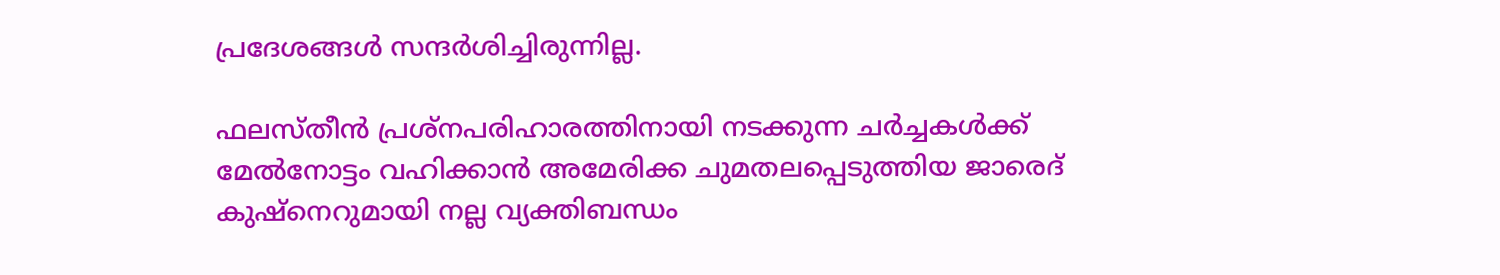പ്രദേശങ്ങള്‍ സന്ദര്‍ശിച്ചിരുന്നില്ല.

ഫലസ്തീന്‍ പ്രശ്‌നപരിഹാരത്തിനായി നടക്കുന്ന ചര്‍ച്ചകള്‍ക്ക് മേല്‍നോട്ടം വഹിക്കാന്‍ അമേരിക്ക ചുമതലപ്പെടുത്തിയ ജാരെദ് കുഷ്‌നെറുമായി നല്ല വ്യക്തിബന്ധം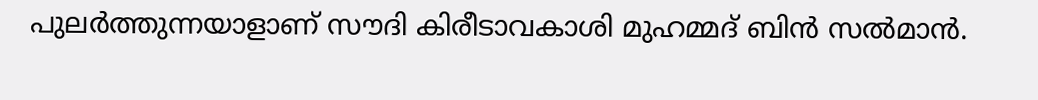പുലര്‍ത്തുന്നയാളാണ് സൗദി കിരീടാവകാശി മുഹമ്മദ് ബിന്‍ സല്‍മാന്‍.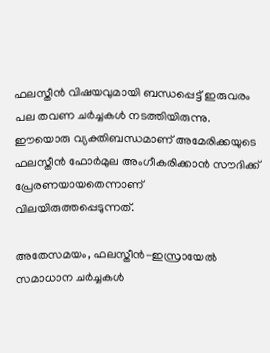ഫലസ്തീന്‍ വിഷയവുമായി ബന്ധപ്പെട്ട് ഇരുവരം പല തവണ ചര്‍ച്ചകള്‍ നടത്തിയിരുന്നു. ഈയൊരു വ്യക്തിബന്ധമാണ് അമേരിക്കയുടെ ഫലസ്തീന്‍ ഫോര്‍മുല അംഗീകരിക്കാന്‍ സൗദിക്ക് പ്രേരണയായതെന്നാണ് വിലയിരുത്തപ്പെടുന്നത്.

അതേസമയം, ഫലസ്തീന്‍-ഇസ്രായേല്‍ സമാധാന ചര്‍ച്ചകള്‍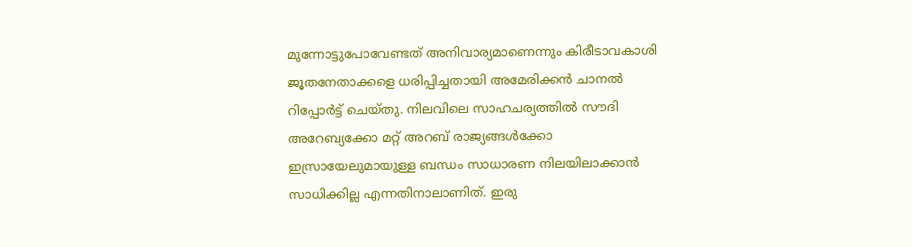മുന്നോട്ടുപോവേണ്ടത് അനിവാര്യമാണെന്നും കിരീടാവകാശി ജൂതനേതാക്കളെ ധരിപ്പിച്ചതായി അമേരിക്കന്‍ ചാനല്‍ റിപ്പോര്‍ട്ട് ചെയ്തു. നിലവിലെ സാഹചര്യത്തില്‍ സൗദി അറേബ്യക്കോ മറ്റ് അറബ് രാജ്യങ്ങള്‍ക്കോ ഇസ്രായേലുമായുള്ള ബന്ധം സാധാരണ നിലയിലാക്കാന്‍ സാധിക്കില്ല എന്നതിനാലാണിത്. ഇരു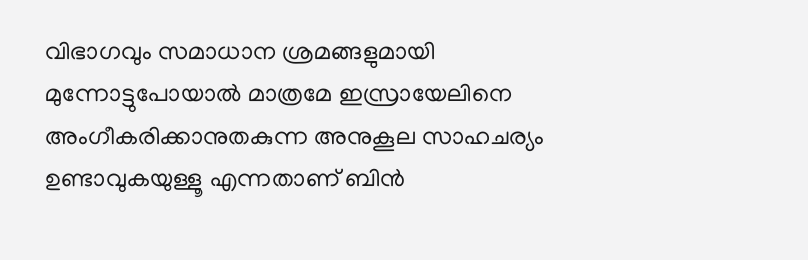വിഭാഗവും സമാധാന ശ്രമങ്ങളുമായി മുന്നോട്ടുപോയാല്‍ മാത്രമേ ഇസ്രായേലിനെ അംഗീകരിക്കാനുതകുന്ന അനുകൂല സാഹചര്യം ഉണ്ടാവുകയുള്ളൂ എന്നതാണ് ബിന്‍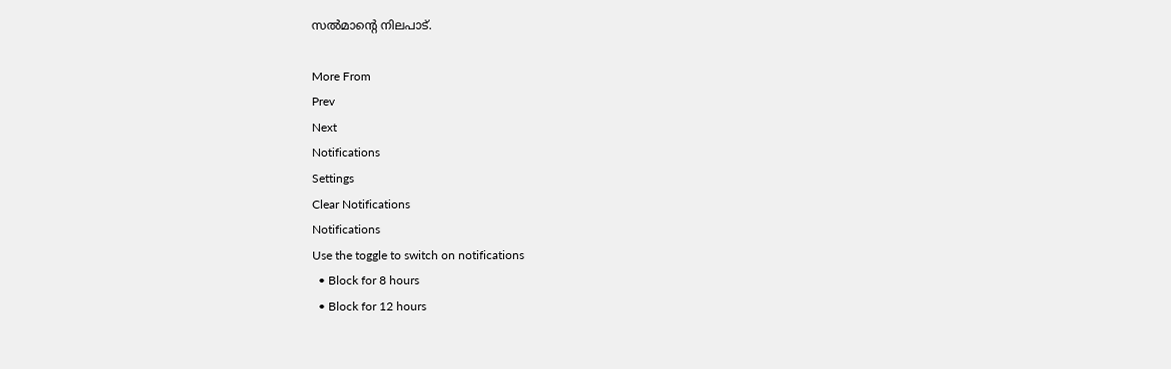സല്‍മാന്റെ നിലപാട്.

More From
Prev
Next
Notifications
Settings
Clear Notifications
Notifications
Use the toggle to switch on notifications
  • Block for 8 hours
  • Block for 12 hours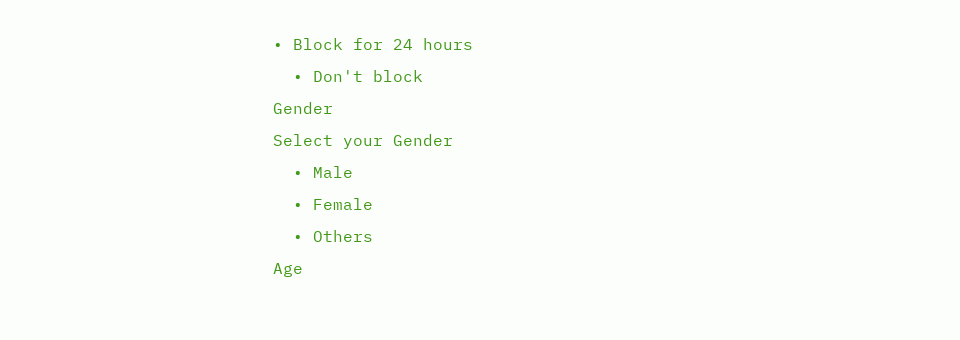• Block for 24 hours
  • Don't block
Gender
Select your Gender
  • Male
  • Female
  • Others
Age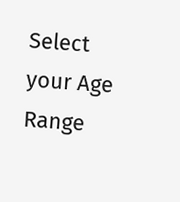Select your Age Range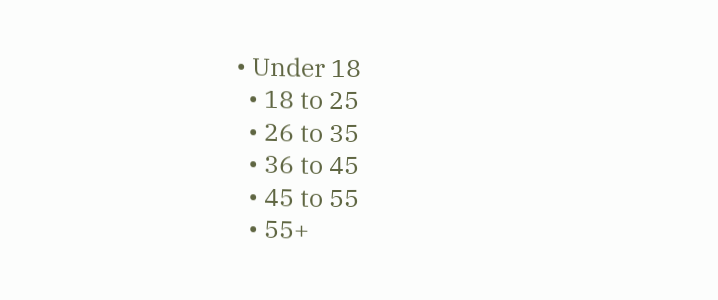• Under 18
  • 18 to 25
  • 26 to 35
  • 36 to 45
  • 45 to 55
  • 55+